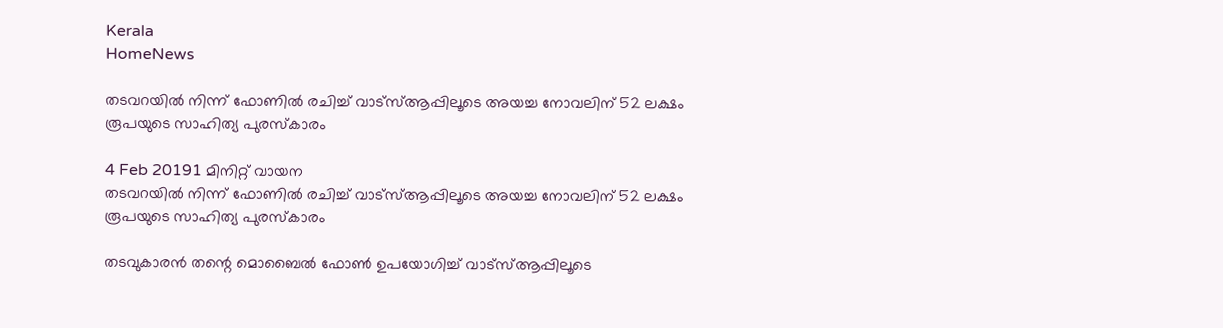Kerala
HomeNews

തടവറയില്‍ നിന്ന് ഫോണില്‍ രചിച്ച് വാട്‌സ്ആപ്പിലൂടെ അയച്ച നോവലിന് 52 ലക്ഷം രൂപയുടെ സാഹിത്യ പുരസ്‌കാരം

4 Feb 20191 മിനിറ്റ് വായന
തടവറയില്‍ നിന്ന് ഫോണില്‍ രചിച്ച് വാട്‌സ്ആപ്പിലൂടെ അയച്ച നോവലിന് 52 ലക്ഷം രൂപയുടെ സാഹിത്യ പുരസ്‌കാരം

തടവുകാരന്‍ തന്റെ മൊബൈല്‍ ഫോണ്‍ ഉപയോഗിച്ച് വാട്‌സ്ആപ്പിലൂടെ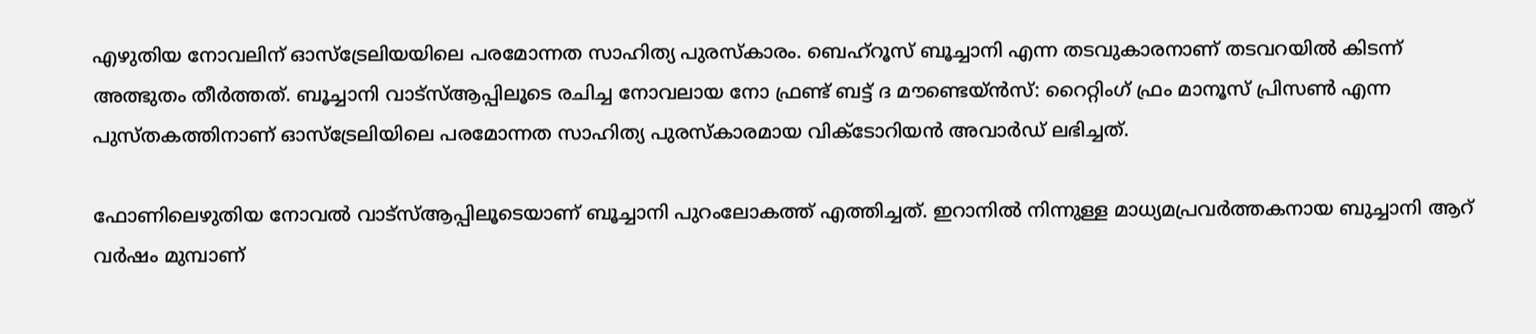എഴുതിയ നോവലിന് ഓസ്‌ട്രേലിയയിലെ പരമോന്നത സാഹിത്യ പുരസ്‌കാരം. ബെഹ്‌റൂസ് ബൂച്ചാനി എന്ന തടവുകാരനാണ് തടവറയില്‍ കിടന്ന് അത്ഭുതം തീര്‍ത്തത്. ബൂച്ചാനി വാട്‌സ്ആപ്പിലൂടെ രചിച്ച നോവലായ നോ ഫ്രണ്ട് ബട്ട് ദ മൗണ്ടെയ്ന്‍സ്: റൈറ്റിംഗ് ഫ്രം മാനൂസ് പ്രിസണ്‍ എന്ന പുസ്തകത്തിനാണ് ഓസ്‌ട്രേലിയിലെ പരമോന്നത സാഹിത്യ പുരസ്‌കാരമായ വിക്‌ടോറിയന്‍ അവാര്‍ഡ് ലഭിച്ചത്.

ഫോണിലെഴുതിയ നോവല്‍ വാട്‌സ്ആപ്പിലൂടെയാണ് ബൂച്ചാനി പുറംലോകത്ത് എത്തിച്ചത്. ഇറാനില്‍ നിന്നുള്ള മാധ്യമപ്രവര്‍ത്തകനായ ബുച്ചാനി ആറ് വര്‍ഷം മുമ്പാണ്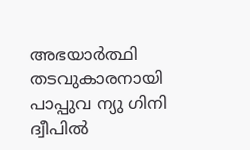അഭയാര്‍ത്ഥി തടവുകാരനായി പാപ്പുവ ന്യു ഗിനി ദ്വീപില്‍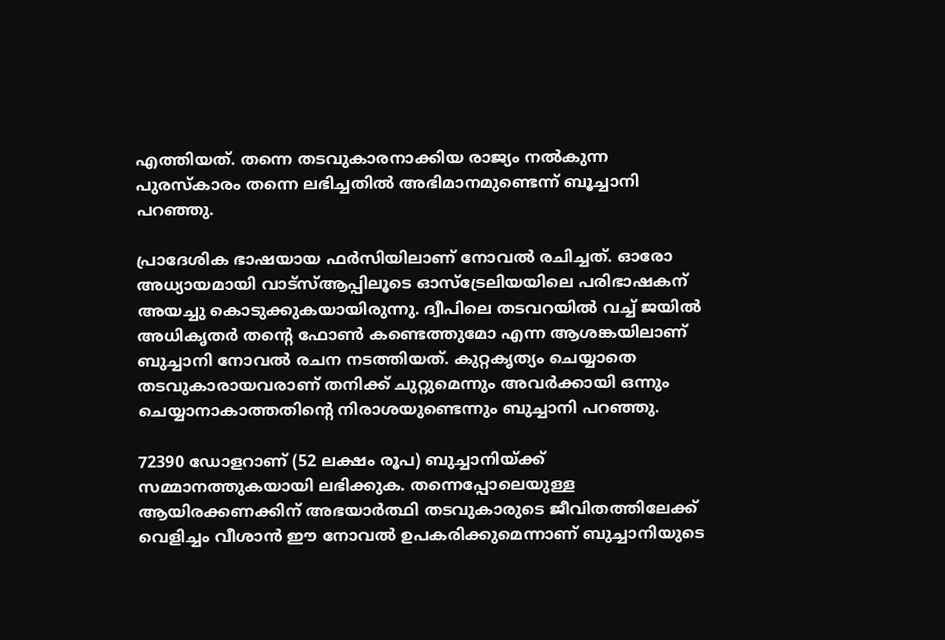എത്തിയത്. തന്നെ തടവുകാരനാക്കിയ രാജ്യം നല്‍കുന്ന പുരസ്‌കാരം തന്നെ ലഭിച്ചതില്‍ അഭിമാനമുണ്ടെന്ന് ബൂച്ചാനി പറഞ്ഞു.

പ്രാദേശിക ഭാഷയായ ഫര്‍സിയിലാണ് നോവല്‍ രചിച്ചത്. ഓരോ അധ്യായമായി വാട്‌സ്ആപ്പിലൂടെ ഓസ്‌ട്രേലിയയിലെ പരിഭാഷകന് അയച്ചു കൊടുക്കുകയായിരുന്നു. ദ്വീപിലെ തടവറയില്‍ വച്ച് ജയില്‍ അധികൃതര്‍ തന്റെ ഫോണ്‍ കണ്ടെത്തുമോ എന്ന ആശങ്കയിലാണ് ബുച്ചാനി നോവല്‍ രചന നടത്തിയത്. കുറ്റകൃത്യം ചെയ്യാതെ തടവുകാരായവരാണ് തനിക്ക് ചുറ്റുമെന്നും അവര്‍ക്കായി ഒന്നും ചെയ്യാനാകാത്തതിന്റെ നിരാശയുണ്ടെന്നും ബുച്ചാനി പറഞ്ഞു.

72390 ഡോളറാണ് (52 ലക്ഷം രൂപ) ബുച്ചാനിയ്ക്ക് സമ്മാനത്തുകയായി ലഭിക്കുക. തന്നെപ്പോലെയുള്ള ആയിരക്കണക്കിന് അഭയാര്‍ത്ഥി തടവുകാരുടെ ജീവിതത്തിലേക്ക് വെളിച്ചം വീശാന്‍ ഈ നോവല്‍ ഉപകരിക്കുമെന്നാണ് ബുച്ചാനിയുടെ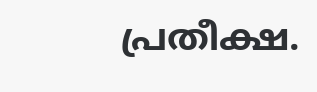പ്രതീക്ഷ.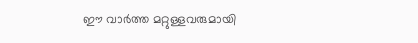ഈ വാർത്ത മറ്റുള്ളവരുമായി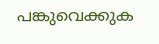പങ്കുവെക്കുക